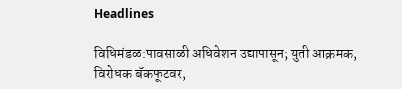Headlines

विधिमंडळ:पावसाळी अधिवेशन उद्यापासून; युती आक्रमक, विरोधक बॅकफूटवर,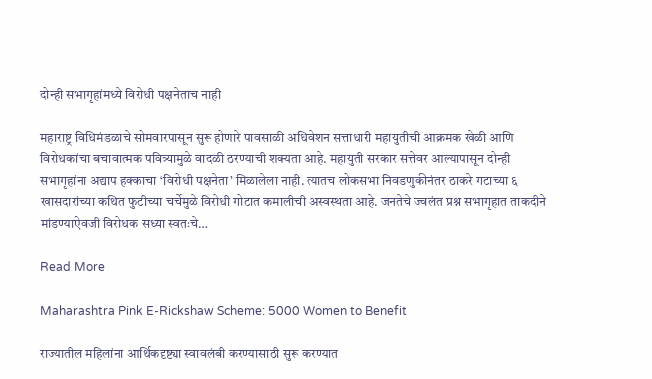दोन्ही सभागृहांमध्ये विरोधी पक्षनेताच नाही

महाराष्ट्र विधिमंडळाचे सोमवारपासून सुरू होणारे पावसाळी अधिवेशन सत्ताधारी महायुतीची आक्रमक खेळी आणि विरोधकांचा बचावात्मक पवित्र्यामुळे वादळी ठरण्याची शक्यता आहे. महायुती सरकार सत्तेवर आल्यापासून दोन्ही सभागृहांना अद्याप हक्काचा ‘विरोधी पक्षनेता’ मिळालेला नाही. त्यातच लोकसभा निवडणुकीनंतर ठाकरे गटाच्या ६ खासदारांच्या कथित फुटीच्या चर्चेमुळे विरोधी गोटात कमालीची अस्वस्थता आहे. जनतेचे ज्वलंत प्रश्न सभागृहात ताकदीने मांडण्याऐवजी विरोधक सध्या स्वतःचे…

Read More

Maharashtra Pink E-Rickshaw Scheme: 5000 Women to Benefit

राज्यातील महिलांना आर्थिकदृष्ट्या स्वावलंबी करण्यासाठी सुरू करण्यात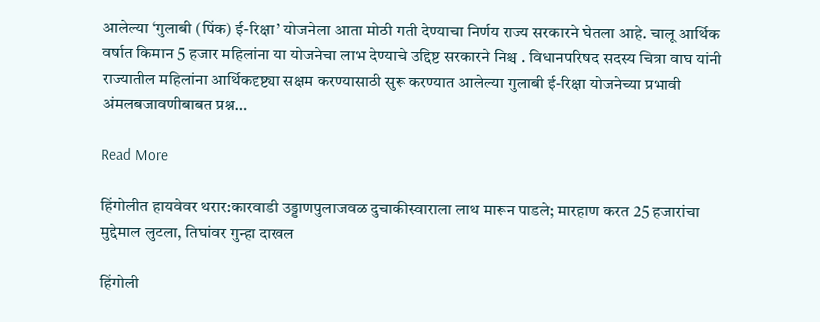आलेल्या ‘गुलाबी (पिंक) ई-रिक्षा’ योजनेला आता मोठी गती देण्याचा निर्णय राज्य सरकारने घेतला आहे. चालू आर्थिक वर्षात किमान 5 हजार महिलांना या योजनेचा लाभ देण्याचे उद्दिष्ट सरकारने निश्च . विधानपरिषद सदस्य चित्रा वाघ यांनी राज्यातील महिलांना आर्थिकदृष्ट्या सक्षम करण्यासाठी सुरू करण्यात आलेल्या गुलाबी ई-रिक्षा योजनेच्या प्रभावी अंमलबजावणीबाबत प्रश्न…

Read More

हिंगोलीत हायवेवर थरार:कारवाडी उड्डाणपुलाजवळ दुचाकीस्वाराला लाथ मारून पाडले; मारहाण करत 25 हजारांचा मुद्देमाल लुटला, तिघांवर गुन्हा दाखल

हिंगोली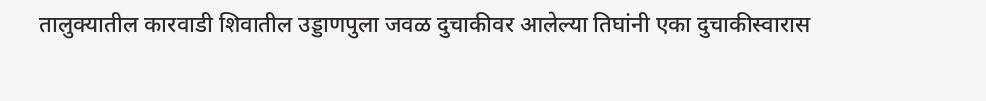तालुक्यातील कारवाडी शिवातील उड्डाणपुला जवळ दुचाकीवर आलेल्या तिघांनी एका दुचाकीस्वारास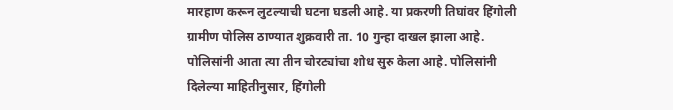मारहाण करून लुटल्याची घटना घडली आहे. या प्रकरणी तिघांवर हिंगोली ग्रामीण पोलिस ठाण्यात शुक्रवारी ता. 10 गुन्हा दाखल झाला आहे. पोलिसांनी आता त्या तीन चोरट्यांचा शोध सुरु केला आहे. पोलिसांनी दिलेल्या माहितीनुसार, हिंगोली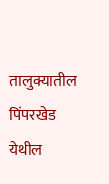तालुक्यातील पिंपरखेड येथील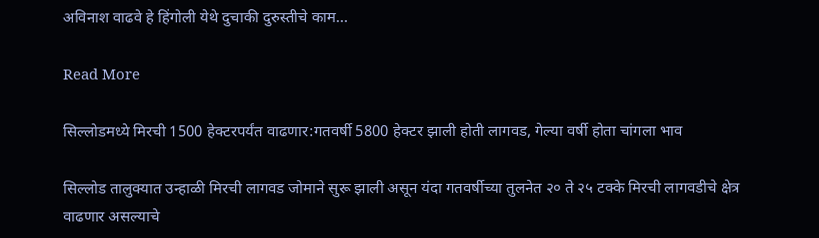अविनाश वाढवे हे हिंगोली येथे दुचाकी दुरुस्तीचे काम…

Read More

सिल्लोडमध्ये मिरची 1500 हेक्टरपर्यंत वाढणार:गतवर्षी 5800 हेक्टर झाली होती लागवड, गेल्या वर्षी होता चांगला भाव

सिल्लोड तालुक्यात उन्हाळी मिरची लागवड जोमाने सुरू झाली असून यंदा गतवर्षीच्या तुलनेत २० ते २५ टक्के मिरची लागवडीचे क्षेत्र वाढणार असल्याचे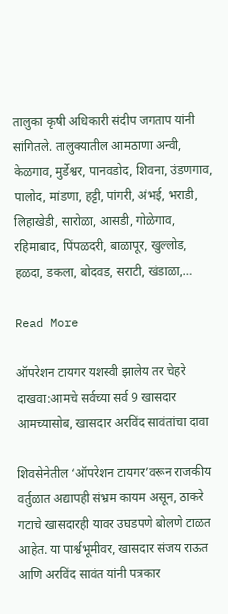तालुका कृषी अधिकारी संदीप जगताप यांनी सांगितले. तालुक्यातील आमठाणा अन्वी, केळगाव, मुर्डेश्वर, पानवडोद, शिवना, उंडणगाव, पालोद, मांडणा, हट्टी, पांगरी, अंभई, भराडी, लिहाखेडी, सारोळा, आसडी, गोळेगाव, रहिमाबाद, पिंपळदरी, बाळापूर, खुल्लोड, हळदा, डकला, बोदवड, सराटी, खंडाळा,…

Read More

ऑपरेशन टायगर यशस्वी झालेय तर चेहरे दाखवा:आमचे सर्वच्या सर्व 9 खासदार आमच्यासोब, खासदार अरविंद सावंतांचा दावा

शिवसेनेतील ‘ऑपरेशन टायगर’वरून राजकीय वर्तुळात अद्यापही संभ्रम कायम असून, ठाकरे गटाचे खासदारही यावर उघडपणे बोलणे टाळत आहेत. या पार्श्वभूमीवर, खासदार संजय राऊत आणि अरविंद सावंत यांनी पत्रकार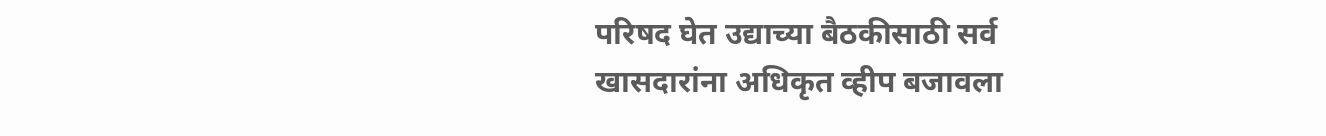परिषद घेत उद्याच्या बैठकीसाठी सर्व खासदारांना अधिकृत व्हीप बजावला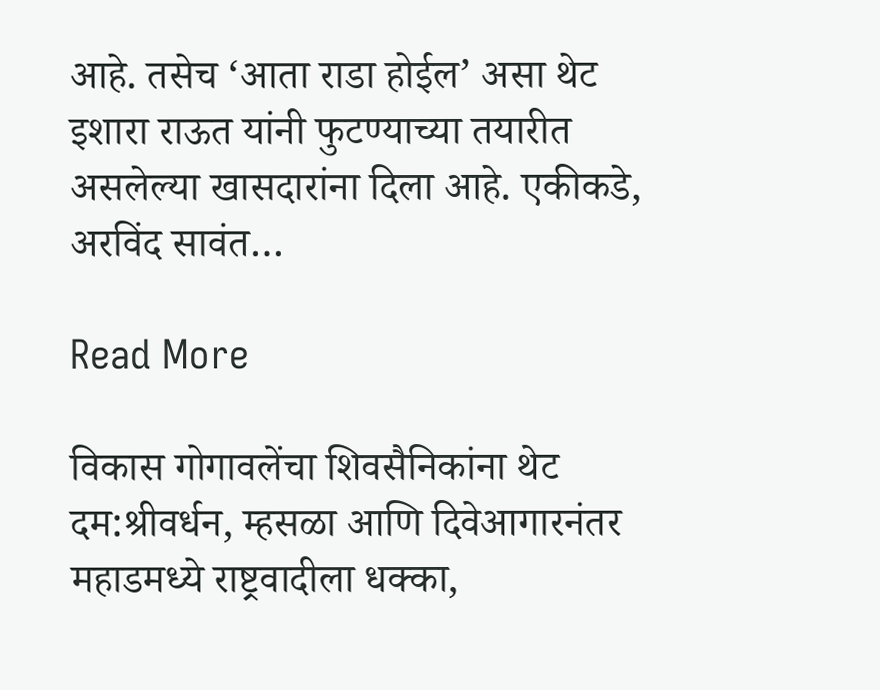आहे. तसेच ‘आता राडा होईल’ असा थेट इशारा राऊत यांनी फुटण्याच्या तयारीत असलेल्या खासदारांना दिला आहे. एकीकडे, अरविंद सावंत…

Read More

विकास गोगावलेंचा शिवसैनिकांना थेट दम:श्रीवर्धन, म्हसळा आणि दिवेआगारनंतर महाडमध्ये राष्ट्रवादीला धक्का,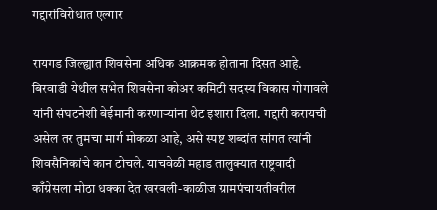गद्दारांविरोधात एल्गार

रायगड जिल्ह्यात शिवसेना अधिक आक्रमक होताना दिसत आहे. बिरवाडी येथील सभेत शिवसेना कोअर कमिटी सदस्य विकास गोगावले यांनी संघटनेशी बेईमानी करणाऱ्यांना थेट इशारा दिला. गद्दारी करायची असेल तर तुमचा मार्ग मोकळा आहे, असे स्पष्ट शब्दांत सांगत त्यांनी शिवसैनिकांचे कान टोचले. याचवेळी महाड तालुक्यात राष्ट्रवादी काँग्रेसला मोठा धक्का देत खरवली-काळीज ग्रामपंचायतीवरील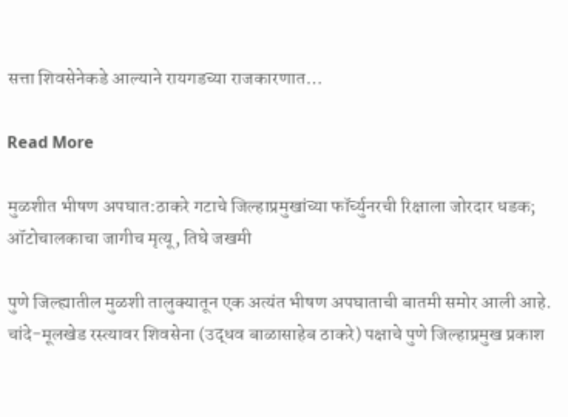सत्ता शिवसेनेकडे आल्याने रायगडच्या राजकारणात…

Read More

मुळशीत भीषण अपघात:ठाकरे गटाचे जिल्हाप्रमुखांच्या फॉर्च्युनरची रिक्षाला जोरदार धडक; ऑटोचालकाचा जागीच मृत्यू, तिघे जखमी

पुणे जिल्ह्यातील मुळशी तालुक्यातून एक अत्यंत भीषण अपघाताची बातमी समोर आली आहे. चांदे-मूलखेड रस्त्यावर शिवसेना (उद्धव बाळासाहेब ठाकरे) पक्षाचे पुणे जिल्हाप्रमुख प्रकाश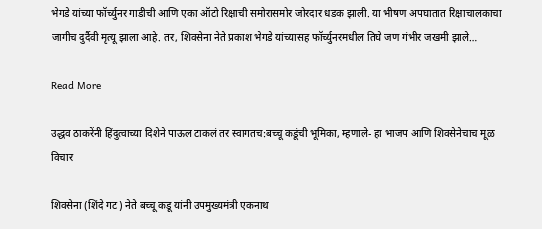भेगडे यांच्या फॉर्च्युनर गाडीची आणि एका ऑटो रिक्षाची समोरासमोर जोरदार धडक झाली. या भीषण अपघातात रिक्षाचालकाचा जागीच दुर्दैवी मृत्यू झाला आहे. तर, शिवसेना नेते प्रकाश भेगडे यांच्यासह फॉर्च्युनरमधील तिघे जण गंभीर जखमी झाले…

Read More

उद्धव ठाकरेंनी हिंदुत्वाच्या दिशेने पाऊल टाकलं तर स्वागतच:बच्चू कडूंची भूमिका, म्हणाले- हा भाजप आणि शिवसेनेचाच मूळ विचार

शिवसेना (शिंदे गट) नेते बच्चू कडू यांनी उपमुख्यमंत्री एकनाथ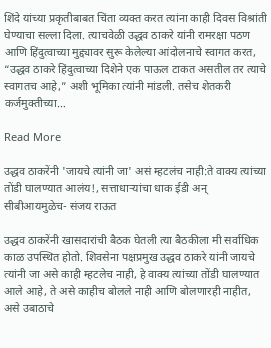शिंदे यांच्या प्रकृतीबाबत चिंता व्यक्त करत त्यांना काही दिवस विश्रांती घेण्याचा सल्ला दिला. त्याचवेळी उद्धव ठाकरे यांनी रामरक्षा पठण आणि हिंदुत्वाच्या मुद्द्यावर सुरू केलेल्या आंदोलनाचे स्वागत करत, “उद्धव ठाकरे हिंदुत्वाच्या दिशेने एक पाऊल टाकत असतील तर त्याचे स्वागतच आहे,” अशी भूमिका त्यांनी मांडली. तसेच शेतकरी कर्जमुक्तीच्या…

Read More

उद्धव ठाकरेंनी 'जायचे त्यांनी जा' असं म्हटलंच नाही:ते वाक्य त्यांच्या तोंडी घालण्यात आलंय!, सत्ताधाऱ्यांचा धाक ईडी अन् सीबीआयमुळेच- संजय राऊत

उद्धव ठाकरेंनी खासदारांची बैठक घेतली त्या बैठकीला मी सर्वाधिक काळ उपस्थित होतो. शिवसेना पक्षप्रमुख उद्धव ठाकरे यांनी जायचे त्यांनी जा असे काही म्हटलेच नाही, हे वाक्य त्यांच्या तोंडी घालण्यात आले आहे, ते असे काहीच बोलले नाही आणि बोलणारही नाहीत, असे उबाठाचे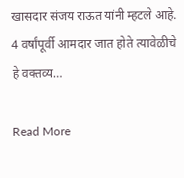खासदार संजय राऊत यांनी म्हटले आहे. 4 वर्षांपूर्वी आमदार जात होते त्यावेळीचे हे वक्तव्य…

Read More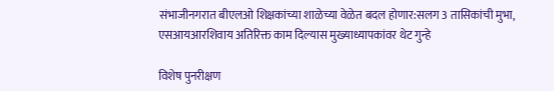संभाजीनगरात बीएलओ शिक्षकांच्या शाळेच्या वेळेत बदल होणार:सलग 3 तासिकांची मुभा, एसआयआरशिवाय अतिरिक्त काम दिल्यास मुख्याध्यापकांवर थेट गुन्हे

विशेष पुनरीक्षण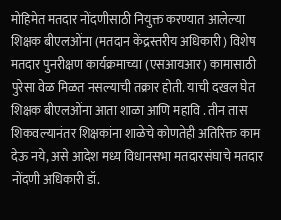मोहिमेत मतदार नोंदणीसाठी नियुक्त करण्यात आलेल्या शिक्षक बीएलओंना (मतदान केंद्रस्तरीय अधिकारी) विशेष मतदार पुनरीक्षण कार्यक्रमाच्या (एसआयआर) कामासाठी पुरेसा वेळ मिळत नसल्याची तक्रार होती. याची दखल घेत शिक्षक बीएलओंना आता शाळा आणि महावि . तीन तास शिकवल्यानंतर शिक्षकांना शाळेचे कोणतेही अतिरिक्त काम देऊ नये, असे आदेश मध्य विधानसभा मतदारसंघाचे मतदार नोंदणी अधिकारी डॉ.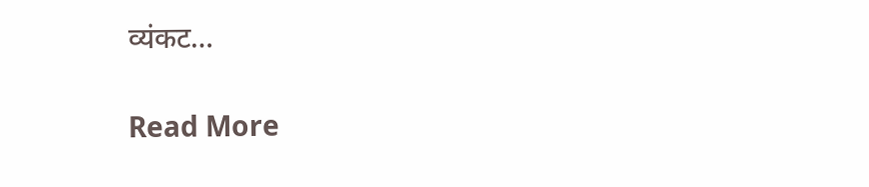व्यंकट…

Read More